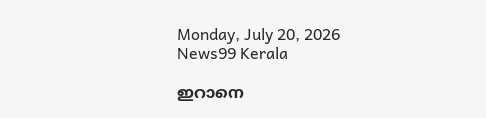Monday, July 20, 2026
News99 Kerala

ഇറാനെ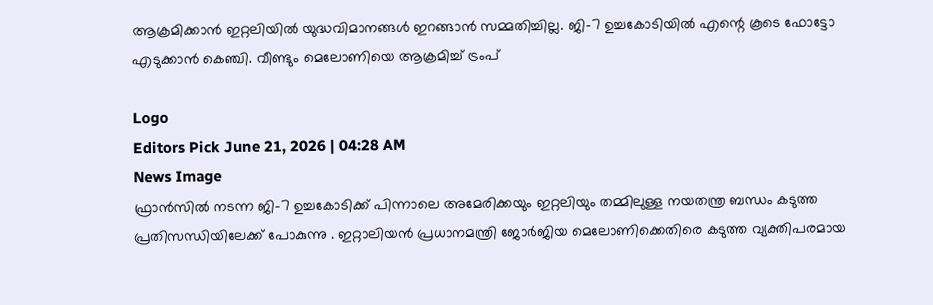ആക്രമിക്കാൻ ഇറ്റലിയിൽ യുദ്ധവിമാനങ്ങൾ ഇ‌റങ്ങാൻ സമ്മതിച്ചില്ല. ജി-7 ഉച്ചകോടിയിൽ എന്റെ കൂടെ ഫോട്ടോ എടുക്കാൻ കെഞ്ചി. വീണ്ടും മെലോണിയെ ആക്രമിച്ച് ട്രംപ്

Logo
Editors Pick June 21, 2026 | 04:28 AM
News Image
ഫ്രാൻസിൽ നടന്ന ജി-7 ഉച്ചകോടിക്ക് പിന്നാലെ അമേരിക്കയും ഇറ്റലിയും തമ്മിലുള്ള നയതന്ത്ര ബന്ധം കടുത്ത പ്രതിസന്ധിയിലേക്ക് പോകുന്നു . ഇറ്റാലിയൻ പ്രധാനമന്ത്രി ജോർജിയ മെലോണിക്കെതിരെ കടുത്ത വ്യക്തിപരമായ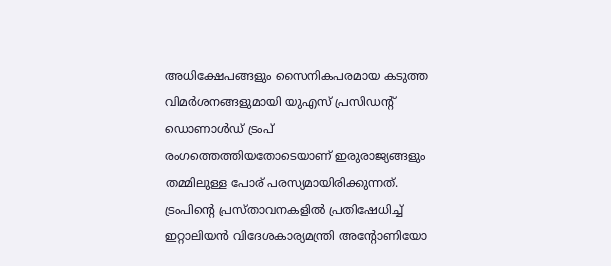അധിക്ഷേപങ്ങളും സൈനികപരമായ കടുത്ത വിമർശനങ്ങളുമായി യുഎസ് പ്രസിഡന്റ് ഡൊണാൾഡ് ട്രംപ് രംഗത്തെത്തിയതോടെയാണ് ഇരുരാജ്യങ്ങളും തമ്മിലുള്ള പോര് പരസ്യമായിരിക്കുന്നത്. ട്രംപിന്റെ പ്രസ്താവനകളിൽ പ്രതിഷേധിച്ച് ഇറ്റാലിയൻ വിദേശകാര്യമന്ത്രി അന്റോണിയോ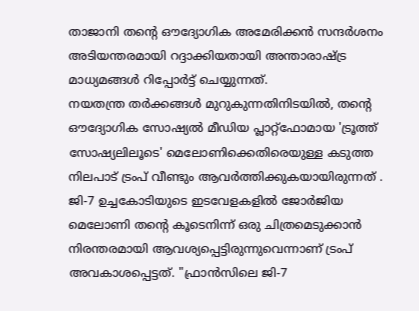താജാനി തന്റെ ഔദ്യോഗിക അമേരിക്കൻ സന്ദർശനം അടിയന്തരമായി റദ്ദാക്കിയതായി അന്താരാഷ്ട്ര മാധ്യമങ്ങൾ റിപ്പോർട്ട് ചെയ്യുന്നത്.
നയതന്ത്ര തർക്കങ്ങൾ മുറുകുന്നതിനിടയിൽ, തന്റെ ഔദ്യോഗിക സോഷ്യൽ മീഡിയ പ്ലാറ്റ്‌ഫോമായ 'ട്രൂത്ത് സോഷ്യലിലൂടെ' മെലോണിക്കെതിരെയുള്ള കടുത്ത നിലപാട് ട്രംപ് വീണ്ടും ആവർത്തിക്കുകയായിരുന്നത് . ജി-7 ഉച്ചകോടിയുടെ ഇടവേളകളിൽ ജോർജിയ മെലോണി തന്റെ കൂടെനിന്ന് ഒരു ചിത്രമെടുക്കാൻ നിരന്തരമായി ആവശ്യപ്പെട്ടിരുന്നുവെന്നാണ് ട്രംപ് അവകാശപ്പെട്ടത്. "ഫ്രാൻസിലെ ജി-7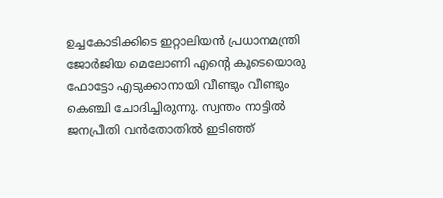ഉച്ചകോടിക്കിടെ ഇറ്റാലിയൻ പ്രധാനമന്ത്രി ജോർജിയ മെലോണി എന്റെ കൂടെയൊരു ഫോട്ടോ എടുക്കാനായി വീണ്ടും വീണ്ടും കെഞ്ചി ചോദിച്ചിരുന്നു. സ്വന്തം നാട്ടിൽ ജനപ്രീതി വൻതോതിൽ ഇടിഞ്ഞ്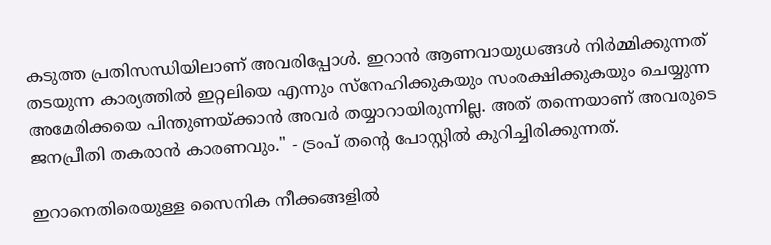കടുത്ത പ്രതിസന്ധിയിലാണ് അവരിപ്പോൾ. ഇറാൻ ആണവായുധങ്ങൾ നിർമ്മിക്കുന്നത് തടയുന്ന കാര്യത്തിൽ ഇറ്റലിയെ എന്നും സ്നേഹിക്കുകയും സംരക്ഷിക്കുകയും ചെയ്യുന്ന അമേരിക്കയെ പിന്തുണയ്ക്കാൻ അവർ തയ്യാറായിരുന്നില്ല. അത് തന്നെയാണ് അവരുടെ ജനപ്രീതി തകരാൻ കാരണവും." - ട്രംപ് തന്റെ പോസ്റ്റിൽ കുറിച്ചിരിക്കുന്നത്.

ഇറാനെതിരെയുള്ള സൈനിക നീക്കങ്ങളിൽ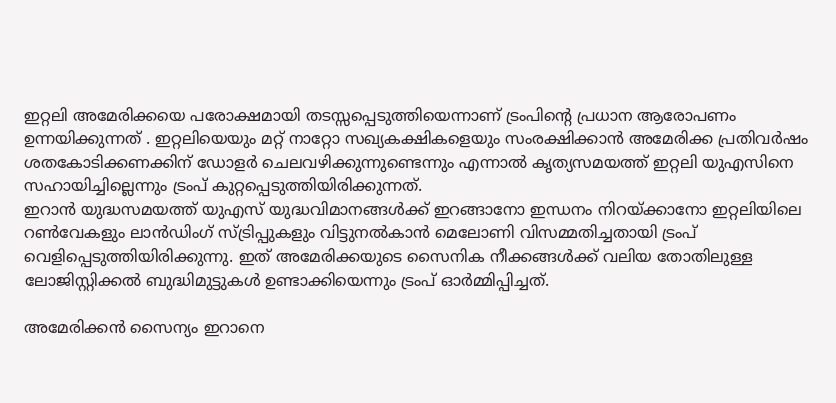ഇറ്റലി അമേരിക്കയെ പരോക്ഷമായി തടസ്സപ്പെടുത്തിയെന്നാണ് ട്രംപിന്റെ പ്രധാന ആരോപണം ഉന്നയിക്കുന്നത് . ഇറ്റലിയെയും മറ്റ് നാറ്റോ സഖ്യകക്ഷികളെയും സംരക്ഷിക്കാൻ അമേരിക്ക പ്രതിവർഷം ശതകോടിക്കണക്കിന് ഡോളർ ചെലവഴിക്കുന്നുണ്ടെന്നും എന്നാൽ കൃത്യസമയത്ത് ഇറ്റലി യുഎസിനെ സഹായിച്ചില്ലെന്നും ട്രംപ് കുറ്റപ്പെടുത്തിയിരിക്കുന്നത്.
ഇറാൻ യുദ്ധസമയത്ത് യുഎസ് യുദ്ധവിമാനങ്ങൾക്ക് ഇറങ്ങാനോ ഇന്ധനം നിറയ്ക്കാനോ ഇറ്റലിയിലെ റൺവേകളും ലാൻഡിംഗ് സ്ട്രിപ്പുകളും വിട്ടുനൽകാൻ മെലോണി വിസമ്മതിച്ചതായി ട്രംപ് വെളിപ്പെടുത്തിയിരിക്കുന്നു. ഇത് അമേരിക്കയുടെ സൈനിക നീക്കങ്ങൾക്ക് വലിയ തോതിലുള്ള ലോജിസ്റ്റിക്കൽ ബുദ്ധിമുട്ടുകൾ ഉണ്ടാക്കിയെന്നും ട്രംപ് ഓർമ്മിപ്പിച്ചത്.

അമേരിക്കൻ സൈന്യം ഇറാനെ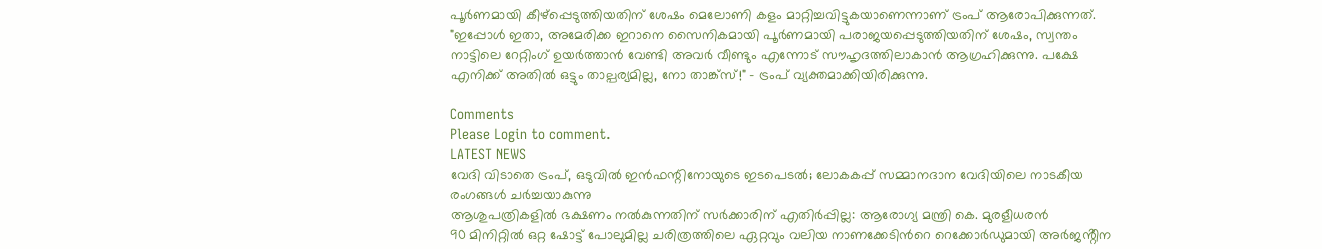പൂർണമായി കീഴ്‌പ്പെടുത്തിയതിന് ശേഷം മെലോണി കളം മാറ്റിച്ചവിട്ടുകയാണെന്നാണ് ട്രംപ് ആരോപിക്കുന്നത്. "ഇപ്പോൾ ഇതാ, അമേരിക്ക ഇറാനെ സൈനികമായി പൂർണമായി പരാജയപ്പെടുത്തിയതിന് ശേഷം, സ്വന്തം നാട്ടിലെ റേറ്റിംഗ് ഉയർത്താൻ വേണ്ടി അവർ വീണ്ടും എന്നോട് സൗഹൃദത്തിലാകാൻ ആഗ്രഹിക്കുന്നു. പക്ഷേ എനിക്ക് അതിൽ ഒട്ടും താല്പര്യമില്ല, നോ താങ്ക്സ്!" - ട്രംപ് വ്യക്തമാക്കിയിരിക്കുന്നു.

Comments
Please Login to comment.
LATEST NEWS
വേദി വിടാതെ ട്രംപ്, ഒടുവിൽ ഇൻഫന്റിനോയുടെ ഇടപെടൽ; ലോകകപ്പ് സമ്മാനദാന വേദിയിലെ നാടകീയ രംഗങ്ങൾ ചർച്ചയാകുന്നു
ആശുപത്രികളിൽ ഭക്ഷണം നൽകുന്നതിന് സർക്കാരിന് എതിർപ്പില്ല: ആരോഗ്യ മന്ത്രി കെ. മുരളീധരൻ
90 മിനിറ്റിൽ ഒറ്റ ഷോട്ട് പോലുമില്ല ചരിത്രത്തിലെ ഏറ്റവും വലിയ നാണക്കേടിൻറെ റെക്കോർഡുമായി അർജൻ്റീന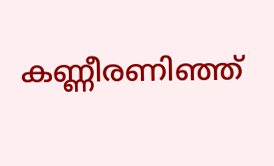കണ്ണീരണിഞ്ഞ്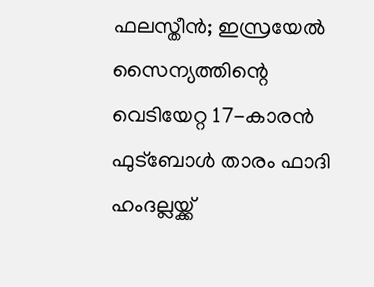ഫലസ്തീൻ; ഇസ്രയേൽ സൈന്യത്തിന്റെ വെടിയേറ്റ 17-കാരൻ ഫുട്ബോൾ താരം ഫാദി ഹംദല്ലയ്ക്ക്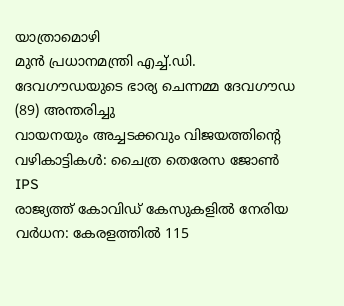യാത്രാമൊഴി
മുൻ പ്രധാനമന്ത്രി എച്ച്.ഡി. ദേവഗൗഡയുടെ ഭാര്യ ചെന്നമ്മ ദേവഗൗഡ (89) അന്തരിച്ചു
വായനയും അച്ചടക്കവും വിജയത്തിന്റെ വഴികാട്ടികൾ: ചൈത്ര തെരേസ ജോൺ IPS
രാജ്യത്ത് കോവിഡ് കേസുകളിൽ നേരിയ വർധന: കേരളത്തിൽ 115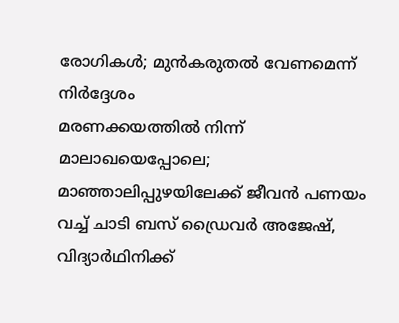രോഗികൾ; മുൻകരുതൽ വേണമെന്ന് നിർദ്ദേശം
മരണക്കയത്തിൽ നിന്ന് മാലാഖയെപ്പോലെ; മാഞ്ഞാലിപ്പുഴയിലേക്ക് ജീവൻ പണയം വച്ച് ചാടി ബസ് ഡ്രൈവർ അജേഷ്, വിദ്യാർഥിനിക്ക്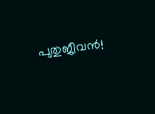പുതുജീവൻ!